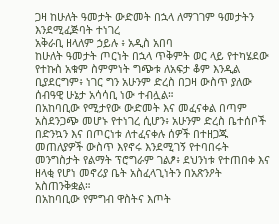ጋዛ ከሁለት ዓመታት ውድመት በኋላ ለማገገም ዓመታትን እንደሚፈጅባት ተነገረ
አቅራቢ ዘላለም ኃይሉ ፥ አዲስ አበባ
ከሁለት ዓመታት ጦርነት በኋላ ጥቅምት ወር ላይ የተካሄደው የተኩስ አቁም ስምምነት ግጭቱ ለአፍታ ቆም እንዲል ቢያደርግም፥ ነገር ግን አሁንም ድረስ በጋዛ ውስጥ ያለው ሰብዓዊ ሁኔታ አሳሳቢ ነው ተብሏል።
በአከባቢው የሚታየው ውድመት እና መፈናቀል በጣም አስደንጋጭ መሆኑ የተነገረ ሲሆን፥ አሁንም ድረስ ቤተሰቦች በድንኳን እና በጦርነቱ ለተፈናቀሉ ሰዎች በተዘጋጁ መጠለያዎች ውስጥ እየኖሩ እንደሚገኝ የተባበሩት መንግስታት የልማት ፕሮግራም ገልፆ፥ ደህንነቱ የተጠበቀ እና ዘላቂ የሆነ መኖሪያ ቤት አስፈላጊነትን በአጽንዖት አስጠንቅቋል።
በአከባቢው የምግብ ዋስትና እጦት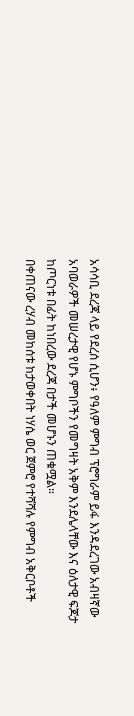አሳሳቢ ደረጃ ላይ የደረሰ ሲሆን፥ የዓለም ምግብ ፕሮግራም ይፋ እንዳደረገው አብዛኛው አባወራዎች መሠረታዊ የሆኑ ምግቦችን የመግዛት አቅም እንደሌላቸው እና ዕለታዊ ፍጆታ ከጦርነቱ በፊት ከነበረው ደረጃ በታች መሆኑን ጠቁሟል።
በቀጠናው ረሃብ መከሰቱ ከታወቀበት ነሃሴ ወር ጀምሮ የተሻሻሉ የምግብ አቅርቦቶች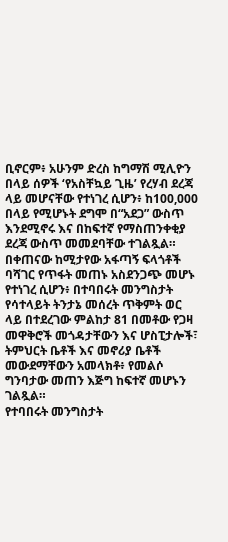ቢኖርም፥ አሁንም ድረስ ከግማሽ ሚሊዮን በላይ ሰዎች ‘የአስቸኳይ ጊዜ’ የረሃብ ደረጃ ላይ መሆናቸው የተነገረ ሲሆን፥ ከ100,000 በላይ የሚሆኑት ደግሞ በ“አደጋ” ውስጥ እንደሚኖሩ እና በከፍተኛ የማስጠንቀቂያ ደረጃ ውስጥ መመደባቸው ተገልጿል።
በቀጠናው ከሚታየው አፋጣኝ ፍላጎቶች ባሻገር የጥፋት መጠኑ አስደንጋጭ መሆኑ የተነገረ ሲሆን፥ በተባበሩት መንግስታት የሳተላይት ትንታኔ መሰረት ጥቅምት ወር ላይ በተደረገው ምልከታ 81 በመቶው የጋዛ መዋቅሮች መጎዳታቸውን እና ሆስፒታሎች፣ ትምህርት ቤቶች እና መኖሪያ ቤቶች መውደማቸውን አመላክቶ፥ የመልሶ ግንባታው መጠን እጅግ ከፍተኛ መሆኑን ገልጿል።
የተባበሩት መንግስታት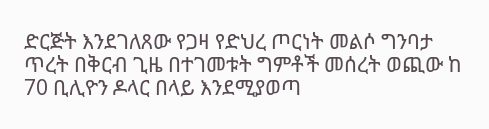ድርጅት እንደገለጸው የጋዛ የድህረ ጦርነት መልሶ ግንባታ ጥረት በቅርብ ጊዜ በተገመቱት ግምቶች መሰረት ወጪው ከ 70 ቢሊዮን ዶላር በላይ እንደሚያወጣ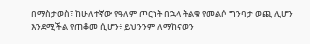በማስታወስ፣ ከሁለተኛው የዓለም ጦርነት በኋላ ትልቁ የመልሶ ግንባታ ወጪ ሊሆን እንደሚችል የጠቆመ ሲሆን፥ ይህንንም ለማከናወን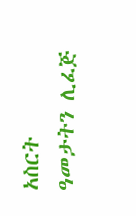አስርት ዓመታትን ሊፈጅ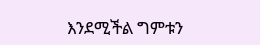እንደሚችል ግምቱን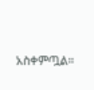አስቀምጧል።